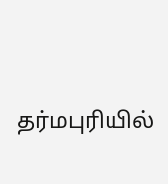தர்மபுரியில்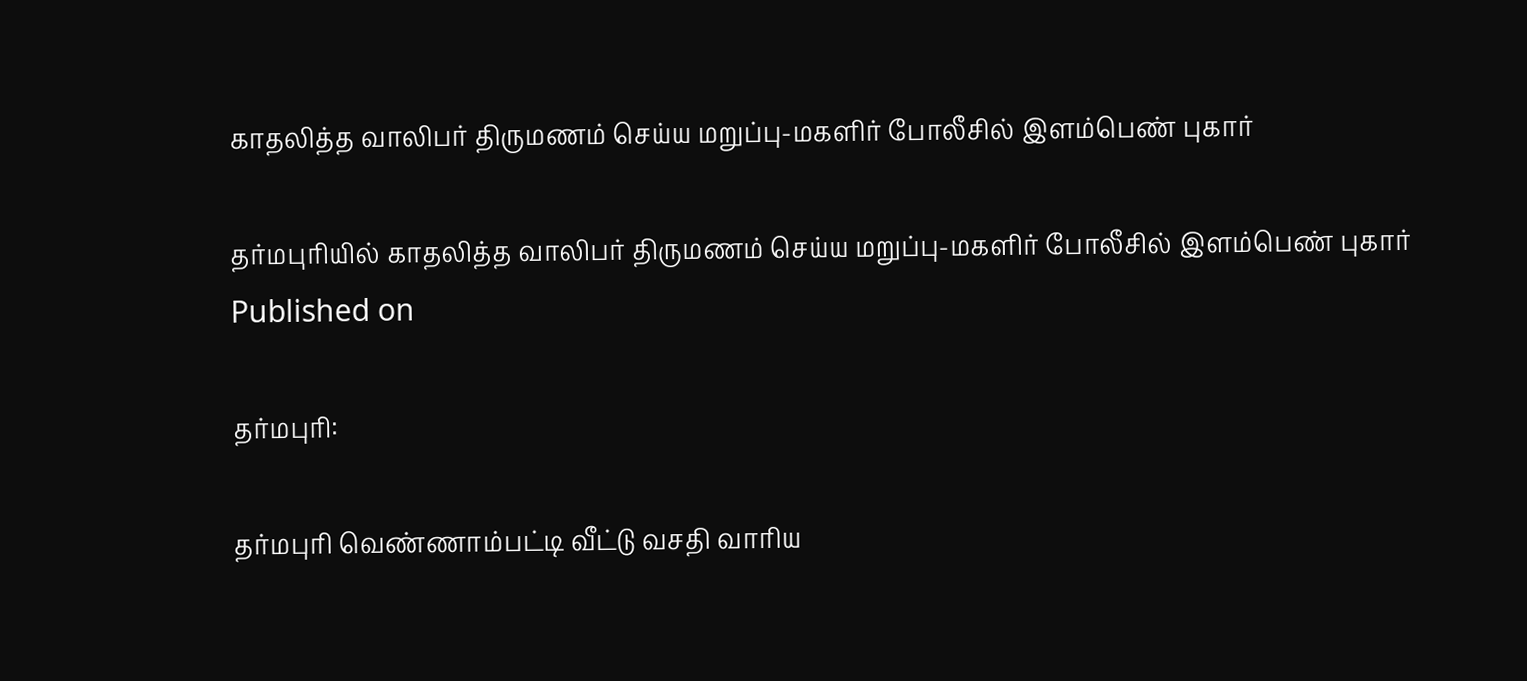காதலித்த வாலிபர் திருமணம் செய்ய மறுப்பு-மகளிர் போலீசில் இளம்பெண் புகார்

தர்மபுரியில் காதலித்த வாலிபர் திருமணம் செய்ய மறுப்பு-மகளிர் போலீசில் இளம்பெண் புகார்
Published on

தர்மபுரி:

தர்மபுரி வெண்ணாம்பட்டி வீட்டு வசதி வாரிய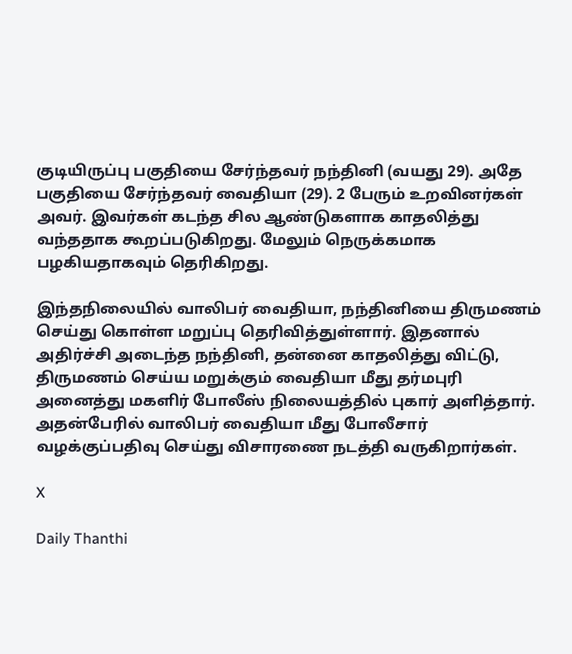குடியிருப்பு பகுதியை சேர்ந்தவர் நந்தினி (வயது 29). அதே பகுதியை சேர்ந்தவர் வைதியா (29). 2 பேரும் உறவினர்கள் அவர். இவர்கள் கடந்த சில ஆண்டுகளாக காதலித்து வந்ததாக கூறப்படுகிறது. மேலும் நெருக்கமாக பழகியதாகவும் தெரிகிறது.

இந்தநிலையில் வாலிபர் வைதியா, நந்தினியை திருமணம் செய்து கொள்ள மறுப்பு தெரிவித்துள்ளார். இதனால் அதிர்ச்சி அடைந்த நந்தினி, தன்னை காதலித்து விட்டு, திருமணம் செய்ய மறுக்கும் வைதியா மீது தர்மபுரி அனைத்து மகளிர் போலீஸ் நிலையத்தில் புகார் அளித்தார். அதன்பேரில் வாலிபர் வைதியா மீது போலீசார் வழக்குப்பதிவு செய்து விசாரணை நடத்தி வருகிறார்கள்.

X

Daily Thanthi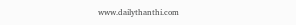www.dailythanthi.com